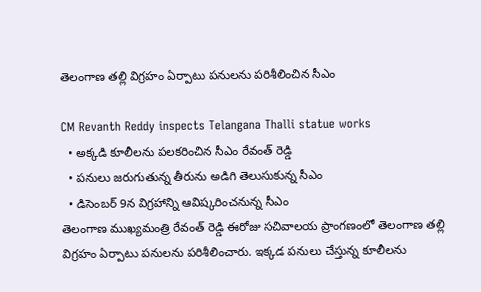తెలంగాణ తల్లి విగ్రహం ఏర్పాటు పనులను పరిశీలించిన సీఎం

CM Revanth Reddy inspects Telangana Thalli statue works
  • అక్కడి కూలీలను పలకరించిన సీఎం రేవంత్ రెడ్డి
  • పనులు జరుగుతున్న తీరును అడిగి తెలుసుకున్న సీఎం
  • డిసెంబర్ 9న విగ్రహాన్ని ఆవిష్కరించనున్న సీఎం
తెలంగాణ ముఖ్యమంత్రి రేవంత్ రెడ్డి ఈరోజు సచివాలయ ప్రాంగణంలో తెలంగాణ తల్లి విగ్రహం ఏర్పాటు పనులను పరిశీలించారు. ఇక్కడ పనులు చేస్తున్న కూలీలను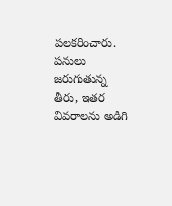పలకరించారు. పనులు జరుగుతున్న తీరు, ఇతర వివరాలను అడిగి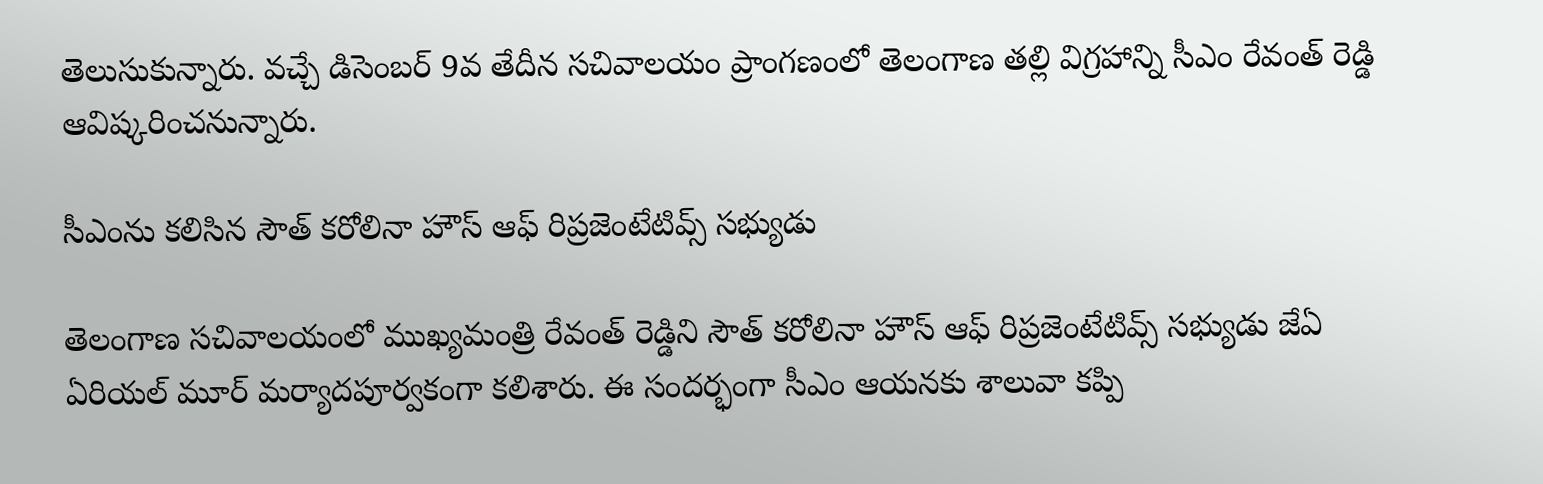తెలుసుకున్నారు. వచ్చే డిసెంబర్ 9వ తేదీన సచివాలయం ప్రాంగణంలో తెలంగాణ తల్లి విగ్రహాన్ని సీఎం రేవంత్ రెడ్డి ఆవిష్కరించనున్నారు.

సీఎంను కలిసిన సౌత్ కరోలినా హౌస్ ఆఫ్ రిప్రజెంటేటివ్స్ సభ్యుడు

తెలంగాణ సచివాలయంలో ముఖ్యమంత్రి రేవంత్ రెడ్డిని సౌత్ కరోలినా హౌస్ ఆఫ్ రిప్రజెంటేటివ్స్ సభ్యుడు జేఏ ఏరియల్ మూర్ మర్యాదపూర్వకంగా కలిశారు. ఈ సందర్భంగా సీఎం ఆయనకు శాలువా కప్పి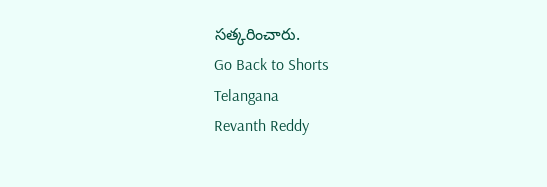సత్కరించారు.
Go Back to Shorts
Telangana
Revanth Reddy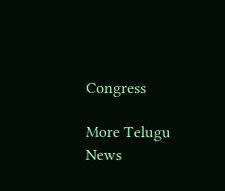Congress

More Telugu News